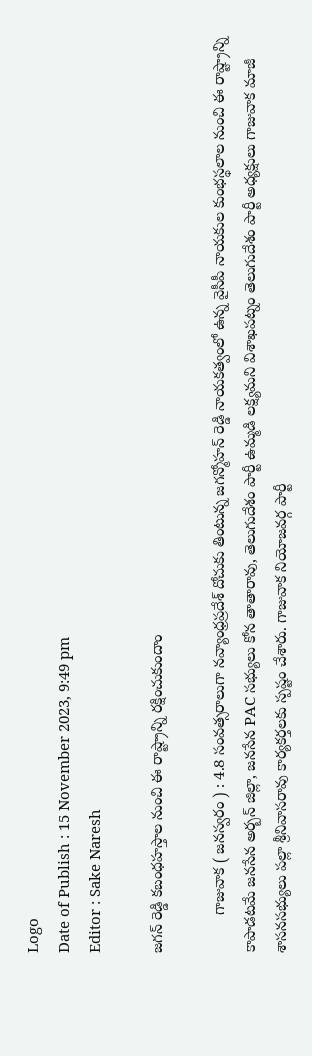Logo
Date of Publish : 15 November 2023, 9:49 pm
Editor : Sake Naresh

జగన్ రెడ్డి కబంధహస్తాల నుంచి ఈ రాష్ట్రాన్ని రక్షించుకుందాం

         గాజువాక ( జనస్వరం ) : 4.8 సంవత్సరాలుగా నవ్యాంధ్రప్రదేశ్ దోచుకు తింటున్న జగన్మోహన్ రెడ్డి నాయకత్వంలో ఉన్న వైసీపీ నాయకుల కుంభస్థలాల నుంచి ఈ రాష్ట్రాన్ని కాపాడటమే జనసేన అర్బన్ జిల్లా, జనసేన PAC సభ్యులు కోన తాతారావు, తెలుగుదేశం పార్టీ ఉమ్మడి లక్ష్యమని విశాఖపట్నం తెలుగుదేశం పార్టీ అధ్యక్షులు గాజువాక మాజీ శాసనసభ్యులు పల్లా శ్రీనివాసరావు కార్యకర్తలకు స్పష్టం చేశారు. గాజువాక నియోజవర్గ పార్టీ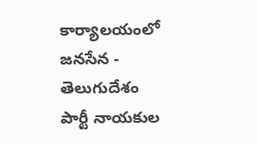కార్యాలయంలో జనసేన - తెలుగుదేశం పార్టీ నాయకుల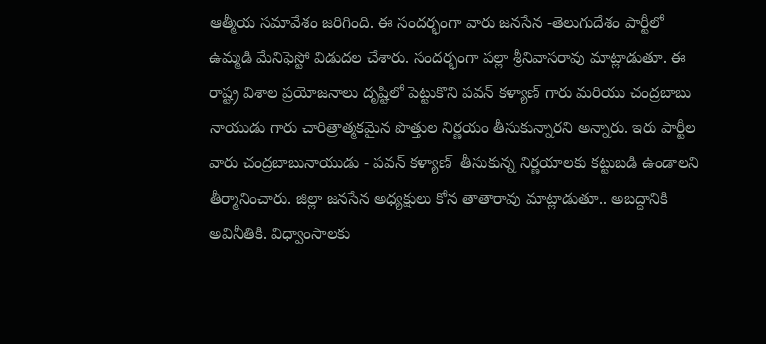ఆత్మీయ సమావేశం జరిగింది. ఈ సందర్భంగా వారు జనసేన -తెలుగుదేశం పార్టీలో ఉమ్మడి మేనిఫెస్టో విడుదల చేశారు. సందర్భంగా పల్లా శ్రీనివాసరావు మాట్లాడుతూ. ఈ రాష్ట్ర విశాల ప్రయోజనాలు దృష్టిలో పెట్టుకొని పవన్ కళ్యాణ్ గారు మరియు చంద్రబాబు నాయుడు గారు చారిత్రాత్మకమైన పొత్తుల నిర్ణయం తీసుకున్నారని అన్నారు. ఇరు పార్టీల వారు చంద్రబాబునాయుడు - పవన్ కళ్యాణ్  తీసుకున్న నిర్ణయాలకు కట్టుబడి ఉండాలని తీర్మానించారు. జిల్లా జనసేన అధ్యక్షులు కోన తాతారావు మాట్లాడుతూ.. అబద్దానికి అవినీతికి. విధ్వాంసాలకు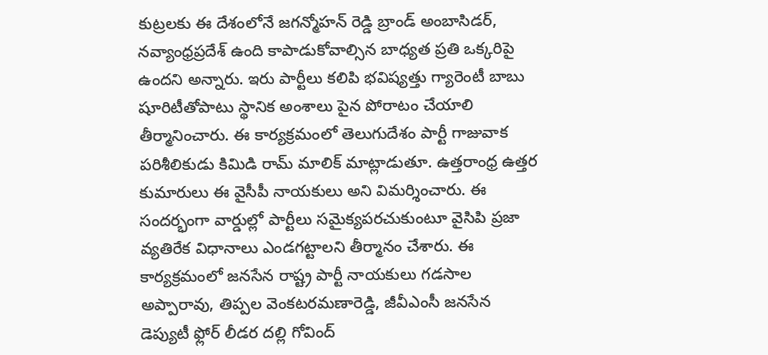కుట్రలకు ఈ దేశంలోనే జగన్మోహన్ రెడ్డి బ్రాండ్ అంబాసిడర్, నవ్యాంధ్రప్రదేశ్ ఉంది కాపాడుకోవాల్సిన బాధ్యత ప్రతి ఒక్కరిపై ఉందని అన్నారు. ఇరు పార్టీలు కలిపి భవిష్యత్తు గ్యారెంటీ బాబు షూరిటీతోపాటు స్థానిక అంశాలు పైన పోరాటం చేయాలి తీర్మానించారు. ఈ కార్యక్రమంలో తెలుగుదేశం పార్టీ గాజువాక పరిశీలికుడు కిమిడి రామ్ మాలిక్ మాట్లాడుతూ. ఉత్తరాంధ్ర ఉత్తర కుమారులు ఈ వైసీపీ నాయకులు అని విమర్శించారు. ఈ సందర్భంగా వార్డుల్లో పార్టీలు సమైక్యపరచుకుంటూ వైసిపి ప్రజా వ్యతిరేక విధానాలు ఎండగట్టాలని తీర్మానం చేశారు. ఈ కార్యక్రమంలో జనసేన రాష్ట్ర పార్టీ నాయకులు గడసాల అప్పారావు, తిప్పల వెంకటరమణారెడ్డి, జీవీఎంసీ జనసేన డెప్యుటీ ఫ్లోర్ లీడర దల్లి గోవింద్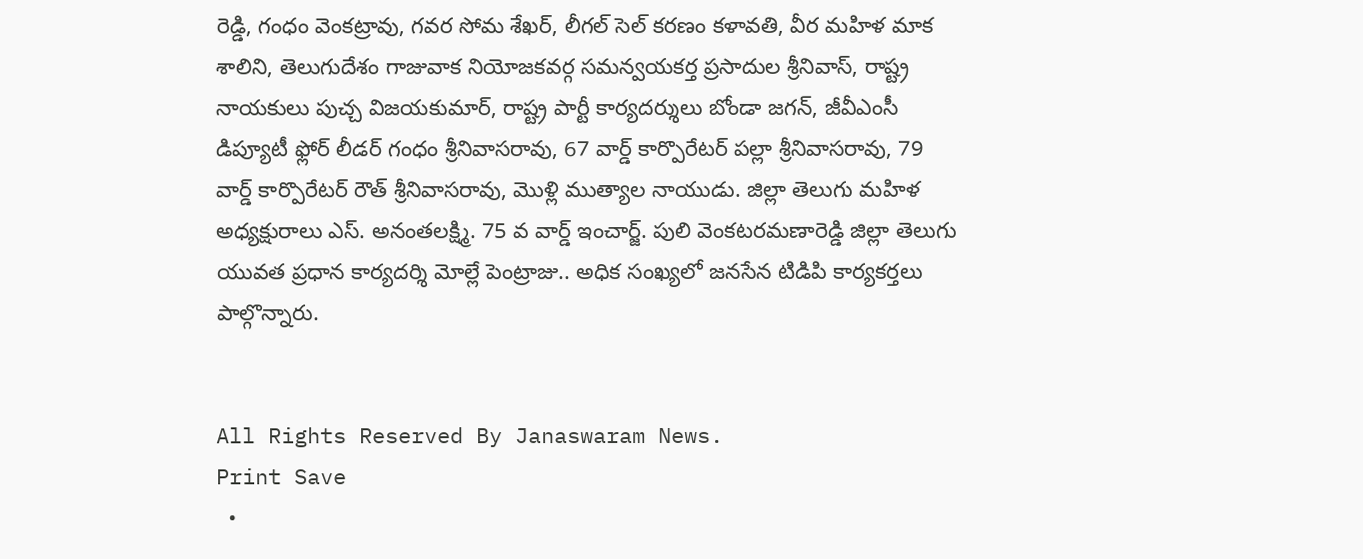రెడ్డి, గంధం వెంకట్రావు, గవర సోమ శేఖర్, లీగల్ సెల్ కరణం కళావతి, వీర మహిళ మాక శాలిని, తెలుగుదేశం గాజువాక నియోజకవర్గ సమన్వయకర్త ప్రసాదుల శ్రీనివాస్, రాష్ట్ర నాయకులు పుచ్చ విజయకుమార్, రాష్ట్ర పార్టీ కార్యదర్శులు బోండా జగన్, జీవీఎంసీ డిప్యూటీ ఫ్లోర్ లీడర్ గంధం శ్రీనివాసరావు, 67 వార్డ్ కార్పొరేటర్ పల్లా శ్రీనివాసరావు, 79 వార్డ్ కార్పొరేటర్ రౌత్ శ్రీనివాసరావు, మొళ్లి ముత్యాల నాయుడు. జిల్లా తెలుగు మహిళ అధ్యక్షురాలు ఎస్. అనంతలక్ష్మి. 75 వ వార్డ్ ఇంచార్జ్. పులి వెంకటరమణారెడ్డి జిల్లా తెలుగు యువత ప్రధాన కార్యదర్శి మోల్లే పెంట్రాజు.. అధిక సంఖ్యలో జనసేన టిడిపి కార్యకర్తలు పాల్గొన్నారు.


All Rights Reserved By Janaswaram News.
Print Save
  •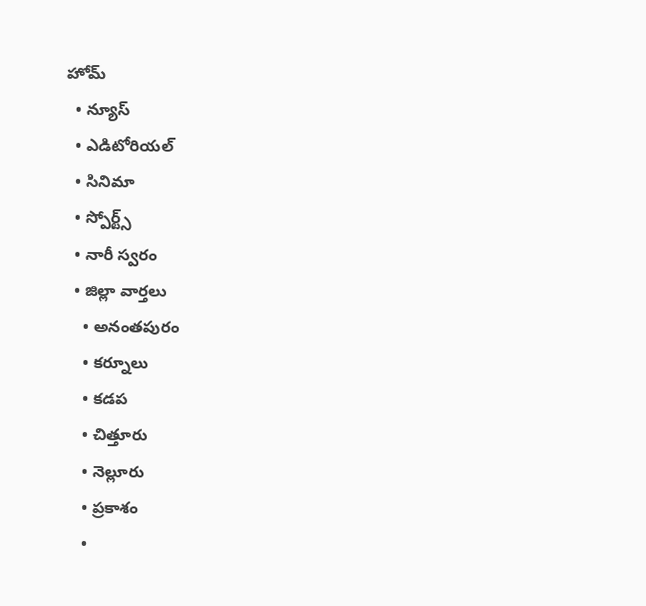హోమ్
  • న్యూస్
  • ఎడిటోరియల్
  • సినిమా
  • స్పోర్ట్స్
  • నారీ స్వరం
  • జిల్లా వార్తలు
    • అనంతపురం
    • కర్నూలు
    • కడప
    • చిత్తూరు
    • నెల్లూరు
    • ప్రకాశం
    •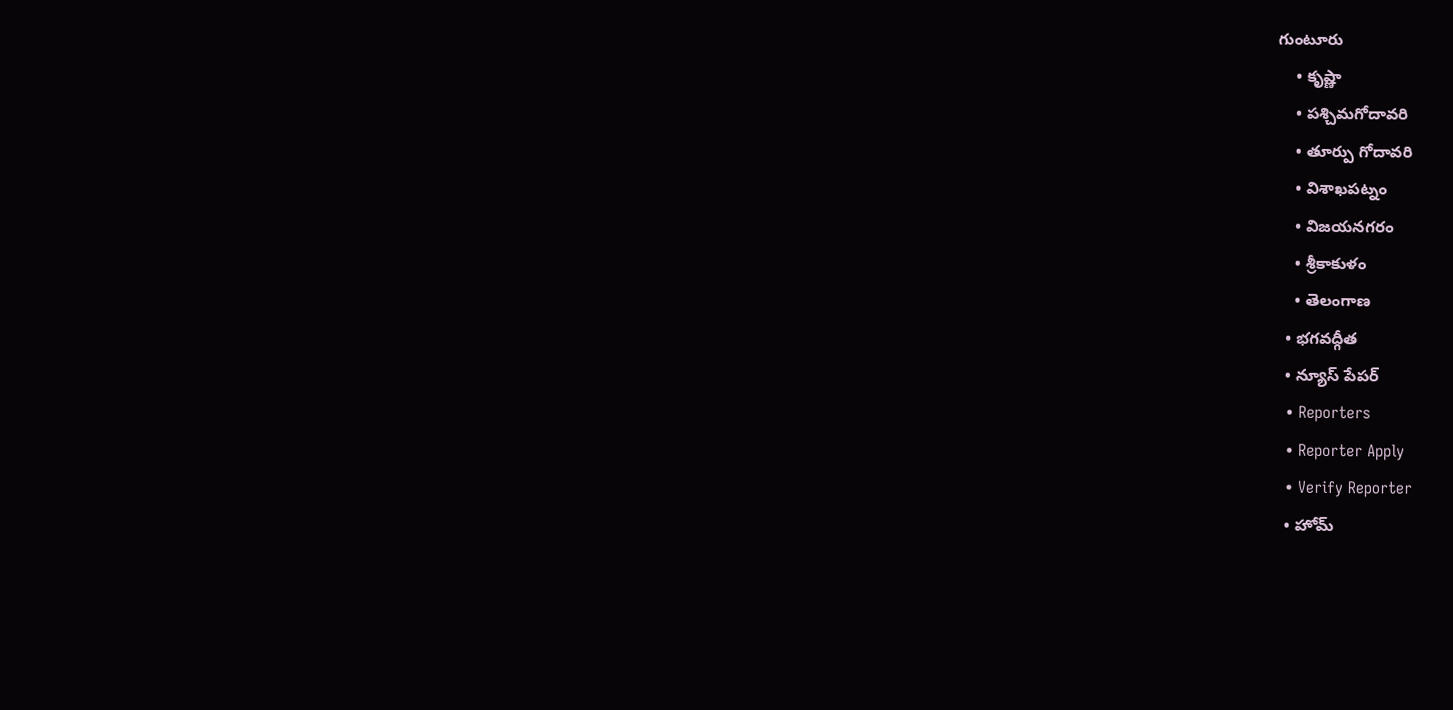గుంటూరు
    • కృష్ణా
    • పశ్చిమగోదావరి
    • తూర్పు గోదావరి
    • విశాఖపట్నం
    • విజయనగరం
    • శ్రీకాకుళం
    • తెలంగాణ
  • భగవద్గీత
  • న్యూస్ పేపర్
  • Reporters
  • Reporter Apply
  • Verify Reporter
  • హోమ్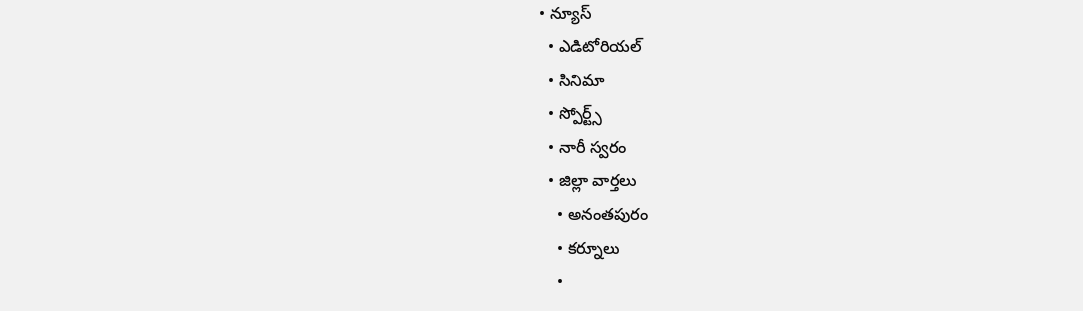• న్యూస్
  • ఎడిటోరియల్
  • సినిమా
  • స్పోర్ట్స్
  • నారీ స్వరం
  • జిల్లా వార్తలు
    • అనంతపురం
    • కర్నూలు
    •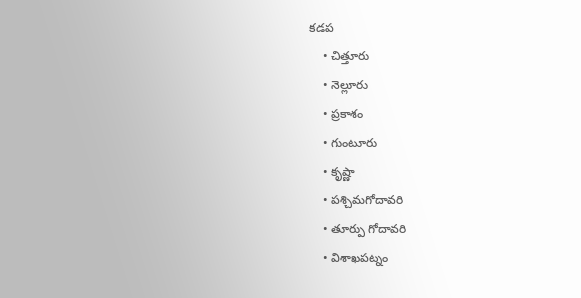కడప
    • చిత్తూరు
    • నెల్లూరు
    • ప్రకాశం
    • గుంటూరు
    • కృష్ణా
    • పశ్చిమగోదావరి
    • తూర్పు గోదావరి
    • విశాఖపట్నం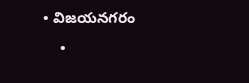• విజయనగరం
    •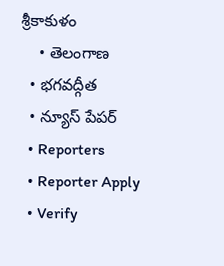శ్రీకాకుళం
    • తెలంగాణ
  • భగవద్గీత
  • న్యూస్ పేపర్
  • Reporters
  • Reporter Apply
  • Verify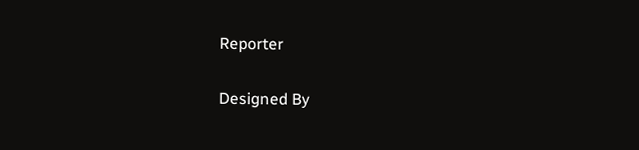Reporter

Designed By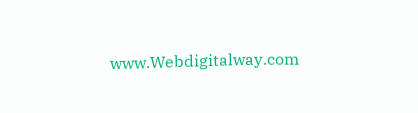www.Webdigitalway.com